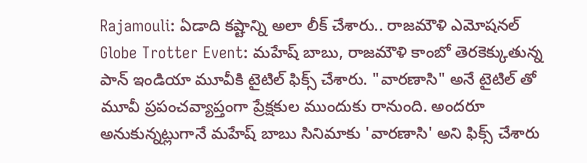Rajamouli: ఏడాది కష్టాన్ని అలా లీక్ చేశారు.. రాజమౌళి ఎమోషనల్
Globe Trotter Event: మహేష్ బాబు, రాజమౌళి కాంబో తెరకెక్కుతున్న పాన్ ఇండియా మూవీకి టైటిల్ ఫిక్స్ చేశారు. "వారణాసి" అనే టైటిల్ తో మూవీ ప్రపంచవ్యాప్తంగా ప్రేక్షకుల ముందుకు రానుంది. అందరూ అనుకున్నట్లుగానే మహేష్ బాబు సినిమాకు 'వారణాసి' అని ఫిక్స్ చేశారు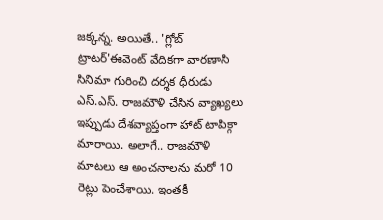జక్కన్న. అయితే.. 'గ్లోబ్ ట్రాటర్'ఈవెంట్ వేదికగా వారణాసి సినిమా గురించి దర్శక ధీరుడు ఎస్.ఎస్. రాజమౌళి చేసిన వ్యాఖ్యలు ఇప్పుడు దేశవ్యాప్తంగా హాట్ టాపిక్గా మారాయి. అలాగే.. రాజమౌళి మాటలు ఆ అంచనాలను మరో 10 రెట్లు పెంచేశాయి. ఇంతకీ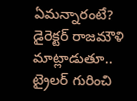ఏమన్నారంటే?
డైరెక్టర్ రాజమౌళి మాట్లాడుతూ.. ట్రైలర్ గురించి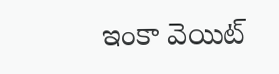ఇంకా వెయిట్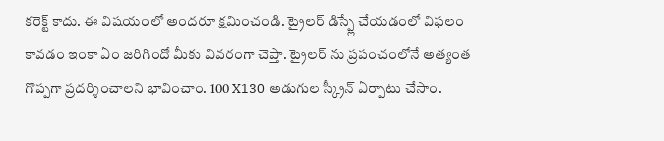కరెక్ట్ కాదు. ఈ విషయంలో అందరూ క్షమించండి. ట్రైలర్ డిస్ప్లే చేయడంలో విఫలం కావడం ఇంకా ఏం జరిగిందో మీకు వివరంగా చెప్తా. ట్రైలర్ ను ప్రపంచంలోనే అత్యంత గొప్పగా ప్రదర్శించాలని భావించాం. 100 X130 అడుగుల స్క్రీన్ ఏర్పాటు చేసాం.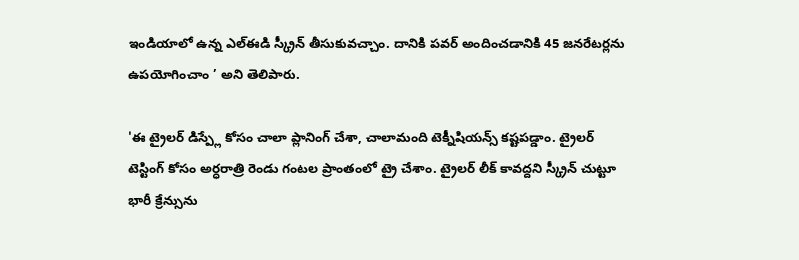ఇండియాలో ఉన్న ఎల్ఈడి స్క్రీన్ తీసుకువచ్చాం. దానికి పవర్ అందించడానికి 45 జనరేటర్లను ఉపయోగించాం ’ అని తెలిపారు.

'ఈ ట్రైలర్ డిస్ప్లే కోసం చాలా ప్లానింగ్ చేశా, చాలామంది టెక్నీషియన్స్ కష్టపడ్డాం. ట్రైలర్ టెస్టింగ్ కోసం అర్ధరాత్రి రెండు గంటల ప్రాంతంలో ట్రై చేశాం. ట్రైలర్ లీక్ కావద్దని స్క్రీన్ చుట్టూ భారీ క్రేన్సును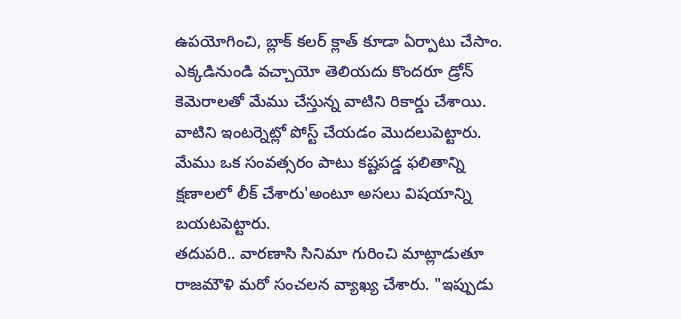ఉపయోగించి, బ్లాక్ కలర్ క్లాత్ కూడా ఏర్పాటు చేసాం. ఎక్కడినుండి వచ్చాయో తెలియదు కొందరూ డ్రోన్ కెమెరాలతో మేము చేస్తున్న వాటిని రికార్డు చేశాయి. వాటిని ఇంటర్నెట్లో పోస్ట్ చేయడం మొదలుపెట్టారు. మేము ఒక సంవత్సరం పాటు కష్టపడ్డ ఫలితాన్ని క్షణాలలో లీక్ చేశారు'అంటూ అసలు విషయాన్ని బయటపెట్టారు.
తదుపరి.. వారణాసి సినిమా గురించి మాట్లాడుతూ రాజమౌళి మరో సంచలన వ్యాఖ్య చేశారు. "ఇప్పుడు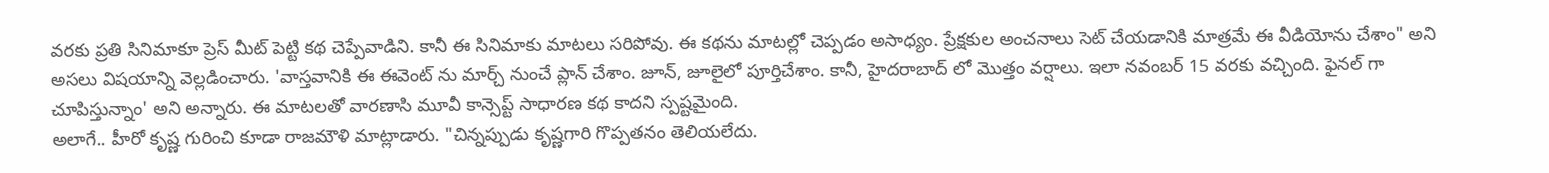వరకు ప్రతి సినిమాకూ ప్రెస్ మీట్ పెట్టి కథ చెప్పేవాడిని. కానీ ఈ సినిమాకు మాటలు సరిపోవు. ఈ కథను మాటల్లో చెప్పడం అసాధ్యం. ప్రేక్షకుల అంచనాలు సెట్ చేయడానికి మాత్రమే ఈ వీడియోను చేశాం" అని అసలు విషయాన్ని వెల్లడించారు. 'వాస్తవానికి ఈ ఈవెంట్ ను మార్చ్ నుంచే ప్లాన్ చేశాం. జూన్, జూలైలో పూర్తిచేశాం. కానీ, హైదరాబాద్ లో మొత్తం వర్షాలు. ఇలా నవంబర్ 15 వరకు వచ్చింది. ఫైనల్ గా చూపిస్తున్నాం' అని అన్నారు. ఈ మాటలతో వారణాసి మూవీ కాన్సెప్ట్ సాధారణ కథ కాదని స్పష్టమైంది.
అలాగే.. హీరో కృష్ణ గురించి కూడా రాజమౌళి మాట్లాడారు. "చిన్నప్పుడు కృష్ణగారి గొప్పతనం తెలియలేదు.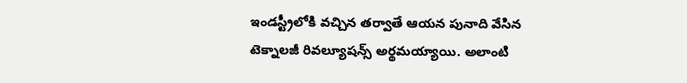ఇండస్ట్రీలోకి వచ్చిన తర్వాతే ఆయన పునాది వేసిన టెక్నాలజీ రివల్యూషన్స్ అర్థమయ్యాయి. అలాంటి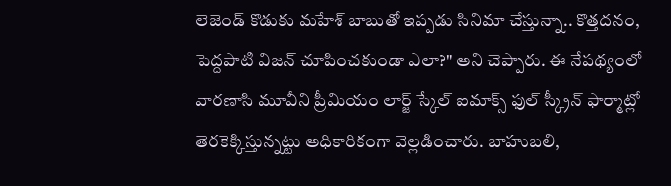లెజెండ్ కొడుకు మహేశ్ బాబుతో ఇప్పడు సినిమా చేస్తున్నా.. కొత్తదనం, పెద్దపాటి విజన్ చూపించకుండా ఎలా?" అని చెప్పారు. ఈ నేపథ్యంలో వారణాసి మూవీని ప్రీమియం లార్జ్ స్కేల్ ఐమాక్స్ ఫుల్ స్క్రీన్ ఫార్మాట్లో తెరకెక్కిస్తున్నట్టు అధికారికంగా వెల్లడించారు. బాహుబలి,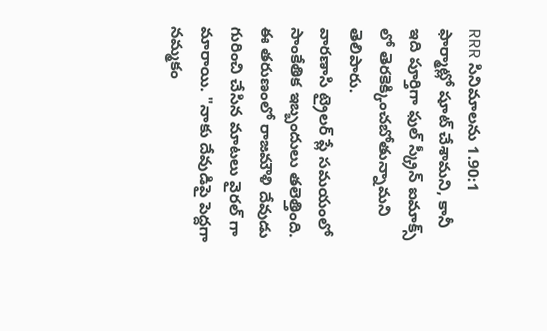RRR సినిమాలను 1.90:1 ఫార్మాట్లో షూట్ చేశామని, కానీ ఇది పూర్తిగా ఫుల్ స్క్రీన్ ఐమాక్స్ లో తెరకెక్కించబోతున్నామని తెలిపారు.
వారణాసి ట్రైలర్ ప్లే సమయంలో సాంకేతిక ఇబ్బందులు తలెత్తింది. ఈ తరుణంలో రాజమౌళి దేవుడు గురించి చేసిన మాటలు వైరల్ గా మారాయి. "నాకు దేవుడిపై పెద్దగా నమ్మకం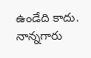ఉండేది కాదు. నాన్నగారు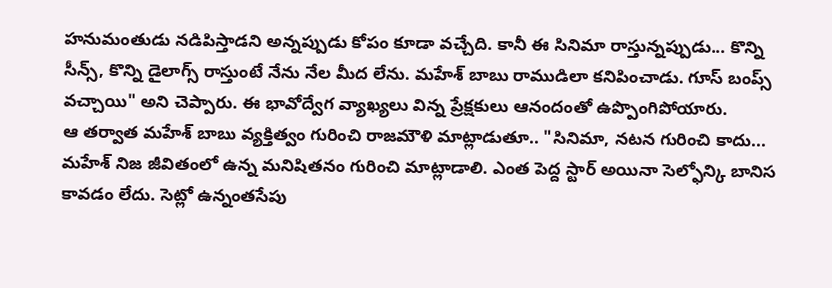హనుమంతుడు నడిపిస్తాడని అన్నప్పుడు కోపం కూడా వచ్చేది. కానీ ఈ సినిమా రాస్తున్నప్పుడు... కొన్ని సీన్స్, కొన్ని డైలాగ్స్ రాస్తుంటే నేను నేల మీద లేను. మహేశ్ బాబు రాముడిలా కనిపించాడు. గూస్ బంప్స్ వచ్చాయి" అని చెప్పారు. ఈ భావోద్వేగ వ్యాఖ్యలు విన్న ప్రేక్షకులు ఆనందంతో ఉప్పొంగిపోయారు.
ఆ తర్వాత మహేశ్ బాబు వ్యక్తిత్వం గురించి రాజమౌళి మాట్లాడుతూ.. "సినిమా, నటన గురించి కాదు... మహేశ్ నిజ జీవితంలో ఉన్న మనిషితనం గురించి మాట్లాడాలి. ఎంత పెద్ద స్టార్ అయినా సెల్ఫోన్కి బానిస కావడం లేదు. సెట్లో ఉన్నంతసేపు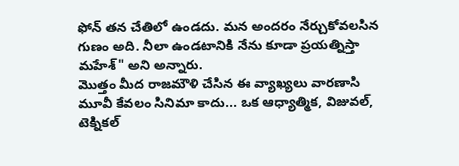ఫోన్ తన చేతిలో ఉండదు. మన అందరం నేర్చుకోవలసిన గుణం అది. నీలా ఉండటానికి నేను కూడా ప్రయత్నిస్తా మహేశ్" అని అన్నారు.
మొత్తం మీద రాజమౌళి చేసిన ఈ వ్యాఖ్యలు వారణాసి మూవీ కేవలం సినిమా కాదు... ఒక ఆధ్యాత్మిక, విజువల్, టెక్నికల్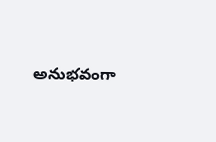అనుభవంగా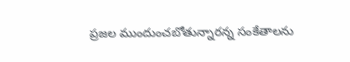ప్రజల ముందుంచబోతున్నారన్న సంకేతాలను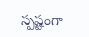స్పష్టంగా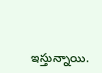ఇస్తున్నాయి.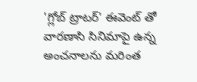'గ్లోబ్ ట్రాటర్' ఈవెంట్ తో వారణాసి సినిమాపై ఉన్న అంచనాలను మరింత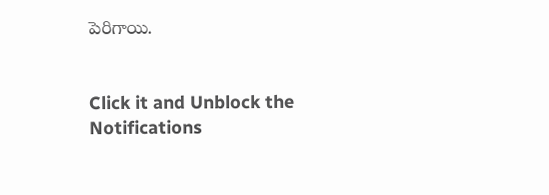పెరిగాయి.


Click it and Unblock the Notifications